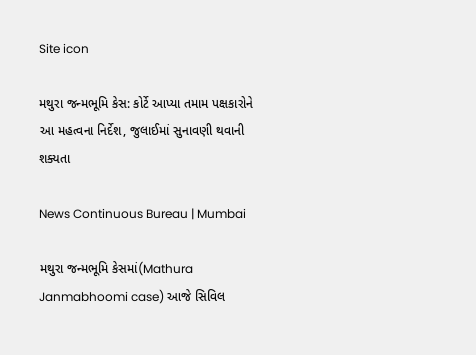Site icon

મથુરા જન્મભૂમિ કેસ: કોર્ટે આપ્યા તમામ પક્ષકારોને આ મહત્વના નિર્દેશ, જુલાઈમાં સુનાવણી થવાની શક્યતા

News Continuous Bureau | Mumbai

મથુરા જન્મભૂમિ કેસમાં(Mathura Janmabhoomi case) આજે સિવિલ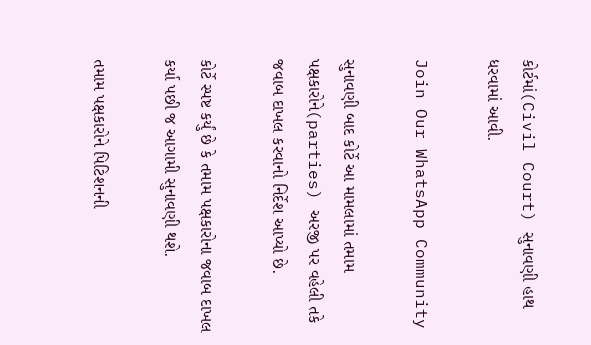કોર્ટમાં(Civil Court) સુનાવણી હાથ ધરવામાં આવી.

Join Our WhatsApp Community

સુનાવણી બાદ કોર્ટે આ મામલામાં તમામ પક્ષકારોને(parties) અરજી પર વહેલી તકે જવાબ દાખલ કરવાનો નિર્દેશ આપ્યો છે.

કોર્ટે સ્પષ્ટ કર્યું છે કે તમામ પક્ષકારોના જવાબ દાખલ કર્યા પછી જ આગામી સુનાવણી થશે.

તમામ પક્ષકારોને પિટિશનની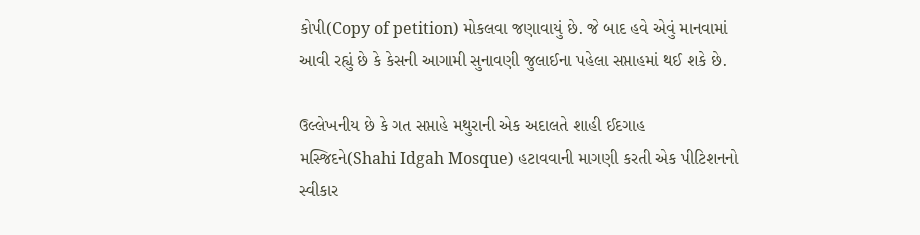કોપી(Copy of petition) મોકલવા જણાવાયું છે. જે બાદ હવે એવું માનવામાં આવી રહ્યું છે કે કેસની આગામી સુનાવણી જુલાઈના પહેલા સપ્તાહમાં થઈ શકે છે.

ઉલ્લેખનીય છે કે ગત સપ્તાહે મથુરાની એક અદાલતે શાહી ઈદગાહ મસ્જિદને(Shahi Idgah Mosque) હટાવવાની માગણી કરતી એક પીટિશનનો સ્વીકાર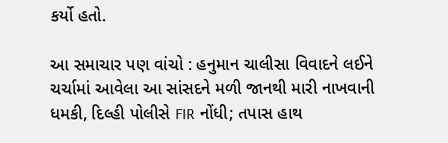કર્યો હતો.

આ સમાચાર પણ વાંચો : હનુમાન ચાલીસા વિવાદને લઈને ચર્ચામાં આવેલા આ સાંસદને મળી જાનથી મારી નાખવાની ધમકી, દિલ્હી પોલીસે FIR નોંધી; તપાસ હાથ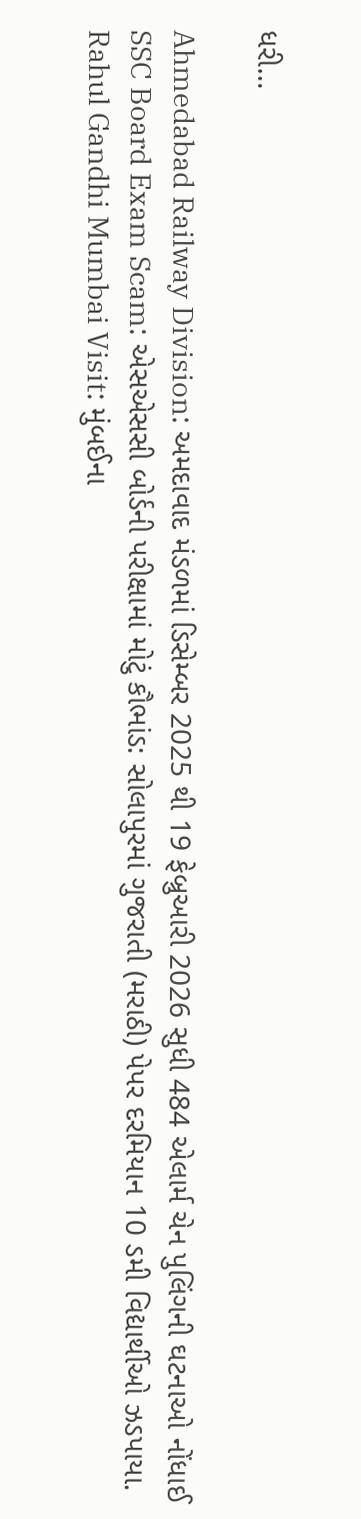ધરી…

Ahmedabad Railway Division: અમદાવાદ મંડળમાં ડિસેમ્બર 2025 થી 19 ફેબ્રુઆરી 2026 સુધી 484 એલાર્મ ચેન પુલિંગની ઘટનાઓ નોંધાઈ
SSC Board Exam Scam: એસએસસી બોર્ડની પરીક્ષામાં મોટું કૌભાંડ: સોલાપુરમાં ગુજરાતી (મરાઠી) પેપર દરમિયાન 10 ડમી વિદ્યાર્થીઓ ઝડપાયા.
Rahul Gandhi Mumbai Visit: મુંબઈના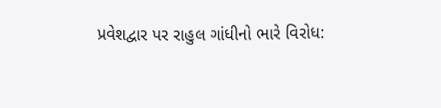પ્રવેશદ્વાર પર રાહુલ ગાંધીનો ભારે વિરોધ: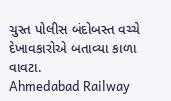ચુસ્ત પોલીસ બંદોબસ્ત વચ્ચે દેખાવકારોએ બતાવ્યા કાળા વાવટા.
Ahmedabad Railway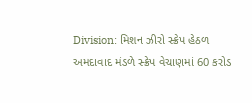Division: મિશન ઝીરો સ્ક્રેપ હેઠળ અમદાવાદ મંડળે સ્ક્રેપ વેચાણમાં 60 કરોડ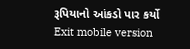રૂપિયાનો આંકડો પાર કર્યો
Exit mobile version